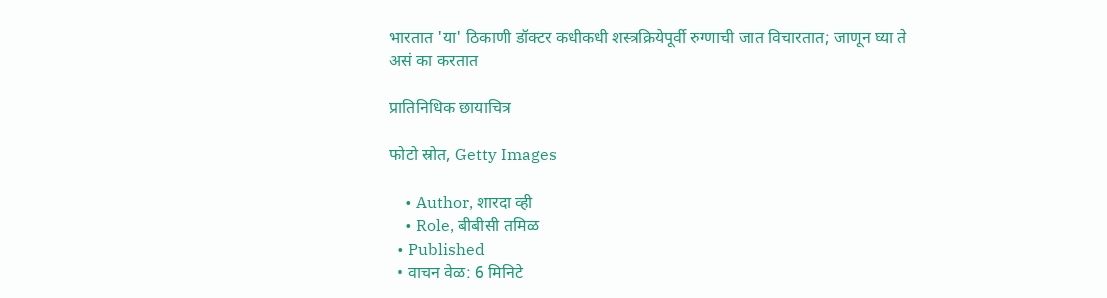भारतात 'या' ठिकाणी डॉक्टर कधीकधी शस्त्रक्रियेपूर्वी रुग्णाची जात विचारतात; जाणून घ्या ते असं का करतात

प्रातिनिधिक छायाचित्र

फोटो स्रोत, Getty Images

    • Author, शारदा व्ही
    • Role, बीबीसी तमिळ
  • Published
  • वाचन वेळ: 6 मिनिटे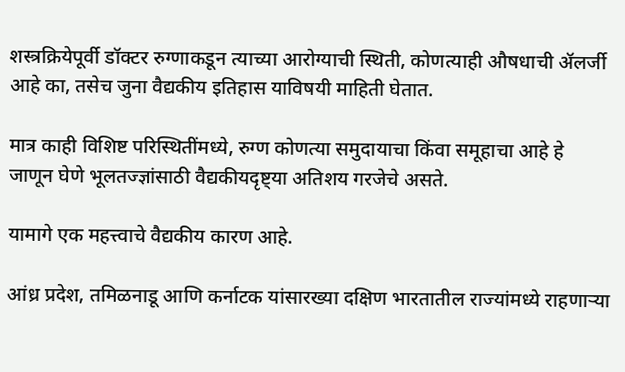शस्त्रक्रियेपूर्वी डॉक्टर रुग्णाकडून त्याच्या आरोग्याची स्थिती, कोणत्याही औषधाची ॲलर्जी आहे का, तसेच जुना वैद्यकीय इतिहास याविषयी माहिती घेतात.

मात्र काही विशिष्ट परिस्थितींमध्ये, रुग्ण कोणत्या समुदायाचा किंवा समूहाचा आहे हे जाणून घेणे भूलतज्ज्ञांसाठी वैद्यकीयदृष्ट्या अतिशय गरजेचे असते.

यामागे एक महत्त्वाचे वैद्यकीय कारण आहे.

आंध्र प्रदेश, तमिळनाडू आणि कर्नाटक यांसारख्या दक्षिण भारतातील राज्यांमध्ये राहणाऱ्या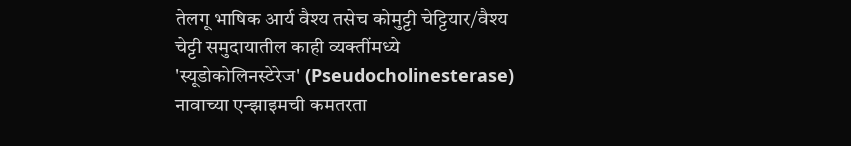तेलगू भाषिक आर्य वैश्य तसेच कोमुट्टी चेट्टियार/वैश्य चेट्टी समुदायातील काही व्यक्तींमध्ये 'स्यूडोकोलिनस्टेरेज' (Pseudocholinesterase) नावाच्या एन्झाइमची कमतरता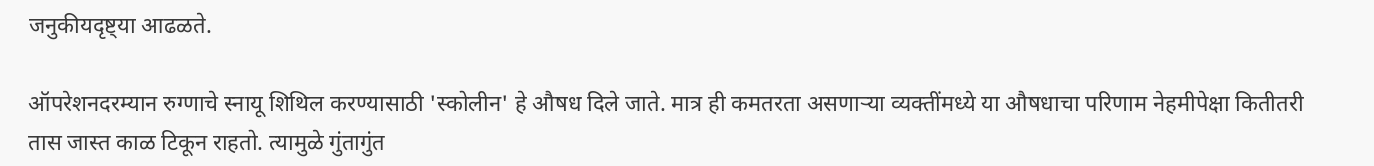जनुकीयदृष्ट्या आढळते.

ऑपरेशनदरम्यान रुग्णाचे स्नायू शिथिल करण्यासाठी 'स्कोलीन' हे औषध दिले जाते. मात्र ही कमतरता असणाऱ्या व्यक्तींमध्ये या औषधाचा परिणाम नेहमीपेक्षा कितीतरी तास जास्त काळ टिकून राहतो. त्यामुळे गुंतागुंत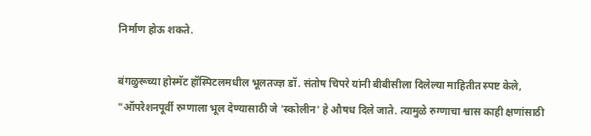निर्माण होऊ शकते.

बंगळुरूच्या होस्मॅट हॉस्पिटलमधील भूलतज्ज्ञ डॉ. संतोष चिपरे यांनी बीबीसीला दिलेल्या माहितीत स्पष्ट केले, "ऑपरेशनपूर्वी रुग्णाला भूल देण्यासाठी जे 'स्कोलीन' हे औषध दिले जाते. त्यामुळे रुग्णाचा श्वास काही क्षणांसाठी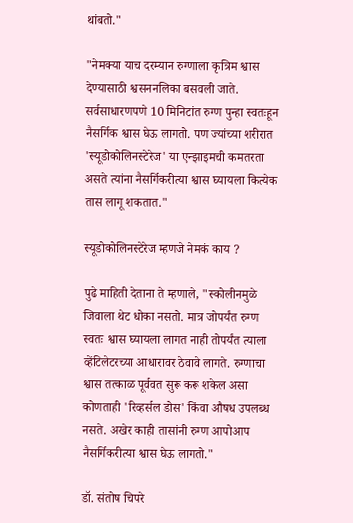थांबतो."

"नेमक्या याच दरम्यान रुग्णाला कृत्रिम श्वास देण्यासाठी श्वसननलिका बसवली जाते. सर्वसाधारणपणे 10 मिनिटांत रुग्ण पुन्हा स्वतःहून नैसर्गिक श्वास घेऊ लागतो. पण ज्यांच्या शरीरात 'स्यूडोकोलिनस्टेरेज' या एन्झाइमची कमतरता असते त्यांना नैसर्गिकरीत्या श्वास घ्यायला कित्येक तास लागू शकतात."

स्यूडोकोलिनस्टेरेज म्हणजे नेमकं काय ?

पुढे माहिती देताना ते म्हणाले, "स्कोलीनमुळे जिवाला थेट धोका नसतो. मात्र जोपर्यंत रुग्ण स्वतः श्वास घ्यायला लागत नाही तोपर्यंत त्याला व्हेंटिलेटरच्या आधारावर ठेवावे लागते. रुग्णाचा श्वास तत्काळ पूर्ववत सुरू करू शकेल असा कोणताही 'रिव्हर्सल डोस' किंवा औषध उपलब्ध नसते. अखेर काही तासांनी रुग्ण आपोआप नैसर्गिकरीत्या श्वास घेऊ लागतो."

डॉ. संतोष चिपरे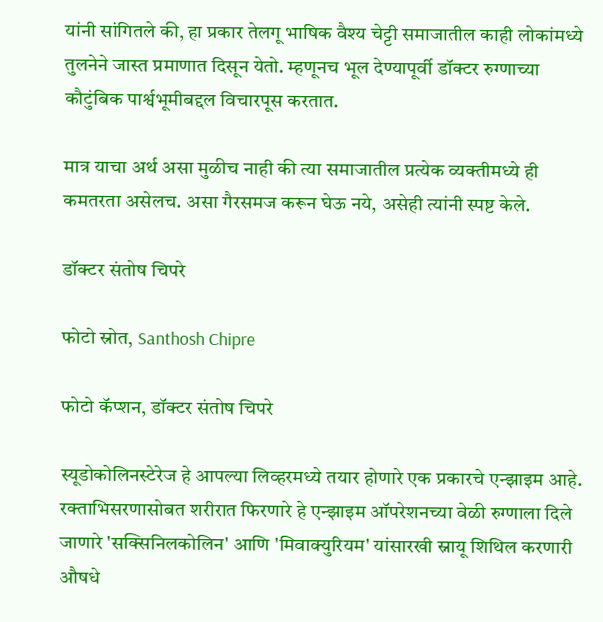यांनी सांगितले की, हा प्रकार तेलगू भाषिक वैश्य चेट्टी समाजातील काही लोकांमध्ये तुलनेने जास्त प्रमाणात दिसून येतो. म्हणूनच भूल देण्यापूर्वी डॉक्टर रुग्णाच्या कौटुंबिक पार्श्वभूमीबद्दल विचारपूस करतात.

मात्र याचा अर्थ असा मुळीच नाही की त्या समाजातील प्रत्येक व्यक्तीमध्ये ही कमतरता असेलच. असा गैरसमज करून घेऊ नये, असेही त्यांनी स्पष्ट केले.

डॉक्टर संतोष चिपरे

फोटो स्रोत, Santhosh Chipre

फोटो कॅप्शन, डॉक्टर संतोष चिपरे

स्यूडोकोलिनस्टेरेज हे आपल्या लिव्हरमध्ये तयार होणारे एक प्रकारचे एन्झाइम आहे. रक्ताभिसरणासोबत शरीरात फिरणारे हे एन्झाइम ऑपरेशनच्या वेळी रुग्णाला दिले जाणारे 'सक्सिनिलकोलिन' आणि 'मिवाक्युरियम' यांसारखी स्नायू शिथिल करणारी औषधे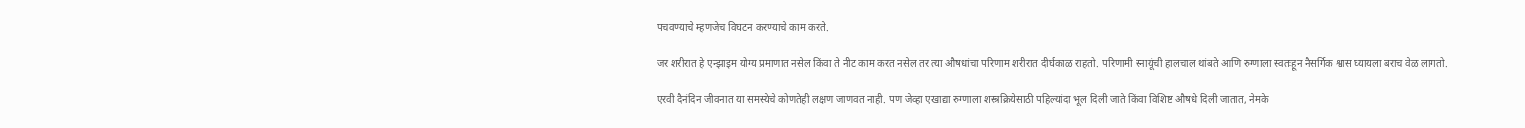पचवण्याचे म्हणजेच विघटन करण्याचे काम करते.

जर शरीरात हे एन्झाइम योग्य प्रमाणात नसेल किंवा ते नीट काम करत नसेल तर त्या औषधांचा परिणाम शरीरात दीर्घकाळ राहतो. परिणामी स्नायूंची हालचाल थांबते आणि रुग्णाला स्वतःहून नैसर्गिक श्वास घ्यायला बराच वेळ लागतो.

एरवी दैनंदिन जीवनात या समस्येचे कोणतेही लक्षण जाणवत नाही. पण जेव्हा एखाद्या रुग्णाला शस्त्रक्रियेसाठी पहिल्यांदा भूल दिली जाते किंवा विशिष्ट औषधे दिली जातात, नेमके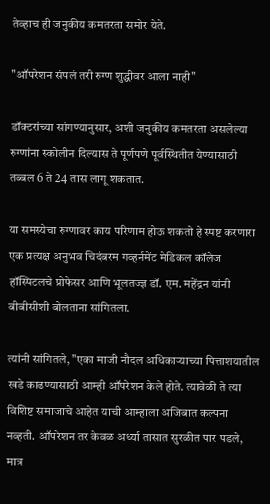तेव्हाच ही जनुकीय कमतरता समोर येते.

"ऑपरेशन संपलं तरी रुग्ण शुद्धीवर आला नाही"

डॉक्टरांच्या सांगण्यानुसार, अशी जनुकीय कमतरता असलेल्या रुग्णांना स्कोलीन दिल्यास ते पूर्णपणे पूर्वस्थितीत येण्यासाठी तब्बल 6 ते 24 तास लागू शकतात.

या समस्येचा रुग्णावर काय परिणाम होऊ शकतो हे स्पष्ट करणारा एक प्रत्यक्ष अनुभव चिदंबरम गव्हर्नमेंट मेडिकल कॉलेज हॉस्पिटलचे प्रोफेसर आणि भूलतज्ज्ञ डॉ. एम. महेंद्रन यांनी बीबीसीशी बोलताना सांगितला.

त्यांनी सांगितले, "एका माजी नौदल अधिकाऱ्याच्या पित्ताशयातील खडे काढण्यासाठी आम्ही ऑपरेशन केले होते. त्यावेळी ते त्या विशिष्ट समाजाचे आहेत याची आम्हाला अजिबात कल्पना नव्हती. ऑपरेशन तर केवळ अर्ध्या तासात सुरळीत पार पडले, मात्र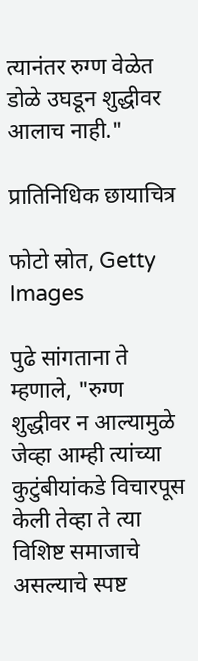त्यानंतर रुग्ण वेळेत डोळे उघडून शुद्धीवर आलाच नाही."

प्रातिनिधिक छायाचित्र

फोटो स्रोत, Getty Images

पुढे सांगताना ते म्हणाले, "रुग्ण शुद्धीवर न आल्यामुळे जेव्हा आम्ही त्यांच्या कुटुंबीयांकडे विचारपूस केली तेव्हा ते त्या विशिष्ट समाजाचे असल्याचे स्पष्ट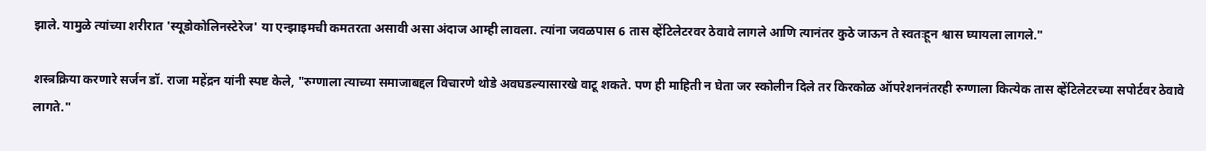झाले. यामुळे त्यांच्या शरीरात 'स्यूडोकोलिनस्टेरेज' या एन्झाइमची कमतरता असावी असा अंदाज आम्ही लावला. त्यांना जवळपास 6 तास व्हेंटिलेटरवर ठेवावे लागले आणि त्यानंतर कुठे जाऊन ते स्वतःहून श्वास घ्यायला लागले."

शस्त्रक्रिया करणारे सर्जन डॉ. राजा महेंद्रन यांनी स्पष्ट केले, "रुग्णाला त्याच्या समाजाबद्दल विचारणे थोडे अवघडल्यासारखे वाटू शकते. पण ही माहिती न घेता जर स्कोलीन दिले तर किरकोळ ऑपरेशननंतरही रुग्णाला कित्येक तास व्हेंटिलेटरच्या सपोर्टवर ठेवावे लागते."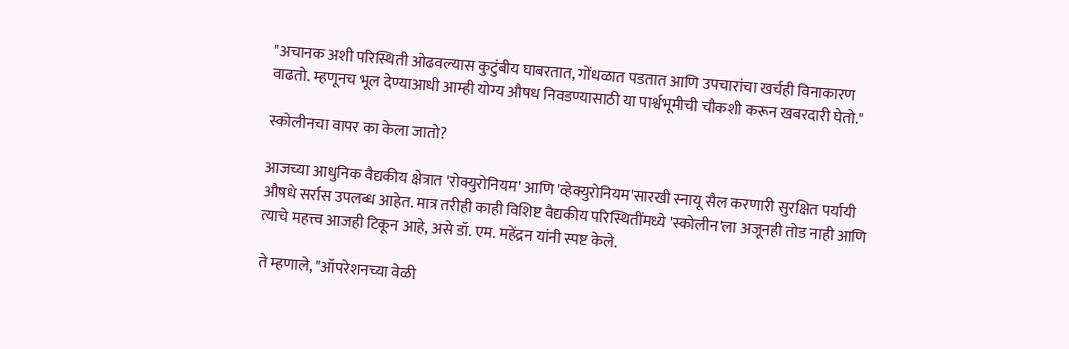"अचानक अशी परिस्थिती ओढवल्यास कुटुंबीय घाबरतात, गोंधळात पडतात आणि उपचारांचा खर्चही विनाकारण वाढतो. म्हणूनच भूल देण्याआधी आम्ही योग्य औषध निवडण्यासाठी या पार्श्वभूमीची चौकशी करून खबरदारी घेतो."

स्कोलीनचा वापर का केला जातो?

आजच्या आधुनिक वैद्यकीय क्षेत्रात 'रोक्युरोनियम' आणि 'व्हेक्युरोनियम'सारखी स्नायू सैल करणारी सुरक्षित पर्यायी औषधे सर्रास उपलब्ध आहेत. मात्र तरीही काही विशिष्ट वैद्यकीय परिस्थितींमध्ये 'स्कोलीन'ला अजूनही तोड नाही आणि त्याचे महत्त्व आजही टिकून आहे, असे डॉ. एम. महेंद्रन यांनी स्पष्ट केले.

ते म्हणाले, "ऑपरेशनच्या वेळी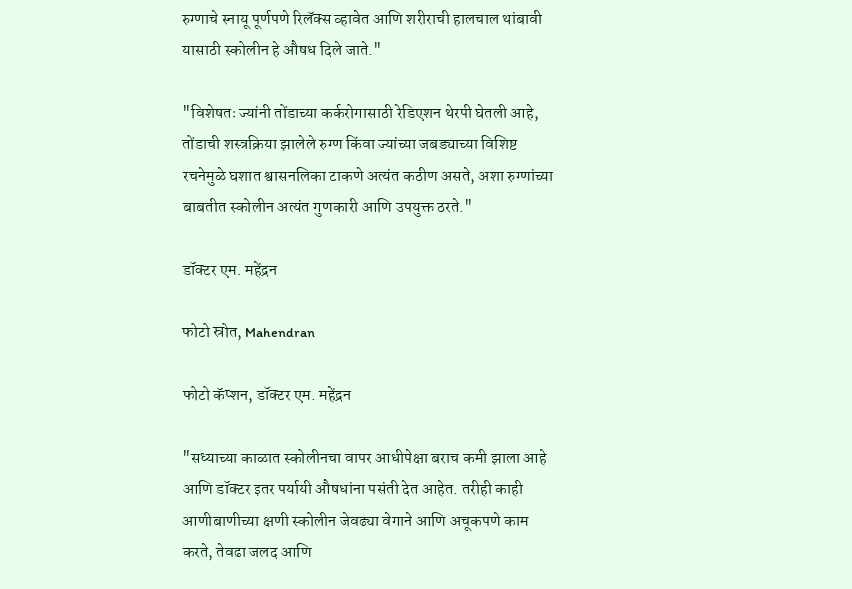रुग्णाचे स्नायू पूर्णपणे रिलॅक्स व्हावेत आणि शरीराची हालचाल थांबावी यासाठी स्कोलीन हे औषध दिले जाते."

"विशेषतः ज्यांनी तोंडाच्या कर्करोगासाठी रेडिएशन थेरपी घेतली आहे, तोंडाची शस्त्रक्रिया झालेले रुग्ण किंवा ज्यांच्या जबड्याच्या विशिष्ट रचनेमुळे घशात श्वासनलिका टाकणे अत्यंत कठीण असते, अशा रुग्णांच्या बाबतीत स्कोलीन अत्यंत गुणकारी आणि उपयुक्त ठरते."

डॉक्टर एम. महेंद्रन

फोटो स्रोत, Mahendran

फोटो कॅप्शन, डॉक्टर एम. महेंद्रन

"सध्याच्या काळात स्कोलीनचा वापर आधीपेक्षा बराच कमी झाला आहे आणि डॉक्टर इतर पर्यायी औषधांना पसंती देत आहेत. तरीही काही आणीबाणीच्या क्षणी स्कोलीन जेवढ्या वेगाने आणि अचूकपणे काम करते, तेवढा जलद आणि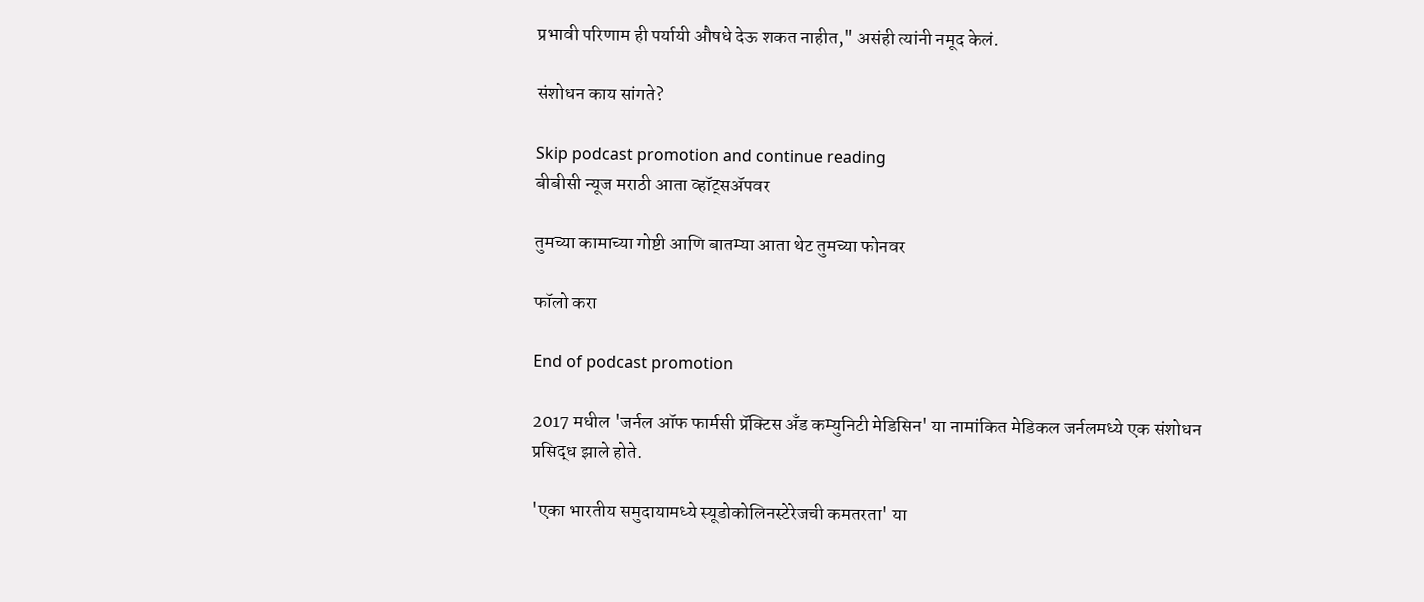प्रभावी परिणाम ही पर्यायी औषधे देऊ शकत नाहीत," असंही त्यांनी नमूद केलं.

संशोधन काय सांगते?

Skip podcast promotion and continue reading
बीबीसी न्यूज मराठी आता व्हॉट्सॲपवर

तुमच्या कामाच्या गोष्टी आणि बातम्या आता थेट तुमच्या फोनवर

फॉलो करा

End of podcast promotion

2017 मधील 'जर्नल ऑफ फार्मसी प्रॅक्टिस अँड कम्युनिटी मेडिसिन' या नामांकित मेडिकल जर्नलमध्ये एक संशोधन प्रसिद्ध झाले होते.

'एका भारतीय समुदायामध्ये स्यूडोकोलिनस्टेरेजची कमतरता' या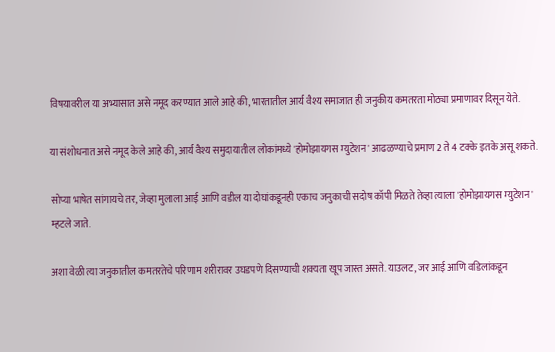विषयावरील या अभ्यासात असे नमूद करण्यात आले आहे की, भारतातील आर्य वैश्य समाजात ही जनुकीय कमतरता मोठ्या प्रमाणावर दिसून येते.

या संशोधनात असे नमूद केले आहे की, आर्य वैश्य समुदायातील लोकांमध्ये 'होमोझायगस म्युटेशन' आढळण्याचे प्रमाण 2 ते 4 टक्के इतके असू शकते.

सोप्या भाषेत सांगायचे तर, जेव्हा मुलाला आई आणि वडील या दोघांकडूनही एकाच जनुकाची सदोष कॉपी मिळते तेव्हा त्याला 'होमोझायगस म्युटेशन' म्हटले जाते.

अशा वेळी त्या जनुकातील कमतरतेचे परिणाम शरीरावर उघडपणे दिसण्याची शक्यता खूप जास्त असते. याउलट, जर आई आणि वडिलांकडून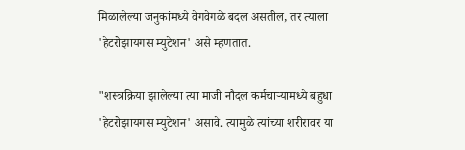मिळालेल्या जनुकांमध्ये वेगवेगळे बदल असतील, तर त्याला 'हेटरोझायगस म्युटेशन' असे म्हणतात.

"शस्त्रक्रिया झालेल्या त्या माजी नौदल कर्मचाऱ्यामध्ये बहुधा 'हेटरोझायगस म्युटेशन' असावे. त्यामुळे त्यांच्या शरीरावर या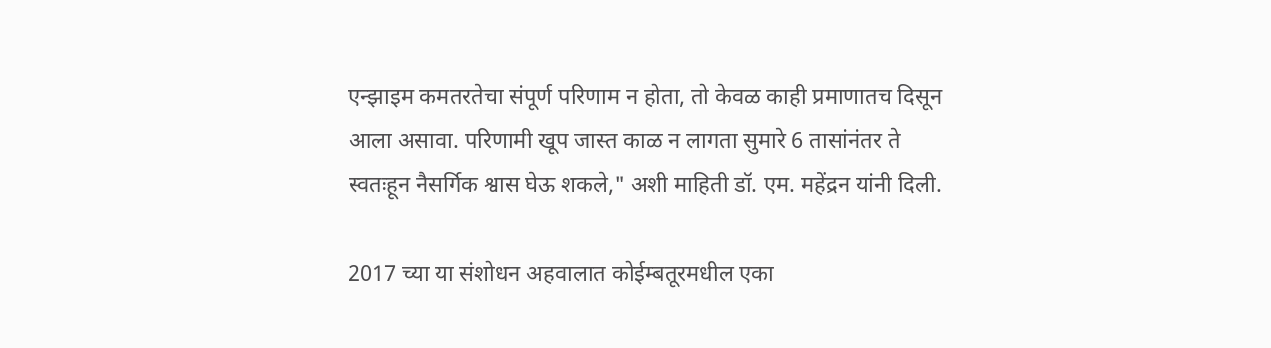एन्झाइम कमतरतेचा संपूर्ण परिणाम न होता, तो केवळ काही प्रमाणातच दिसून आला असावा. परिणामी खूप जास्त काळ न लागता सुमारे 6 तासांनंतर ते स्वतःहून नैसर्गिक श्वास घेऊ शकले," अशी माहिती डॉ. एम. महेंद्रन यांनी दिली.

2017 च्या या संशोधन अहवालात कोईम्बतूरमधील एका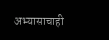अभ्यासाचाही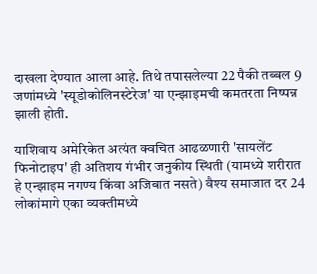दाखला देण्यात आला आहे. तिथे तपासलेल्या 22 पैकी तब्बल 9 जणांमध्ये 'स्यूडोकोलिनस्टेरेज' या एन्झाइमची कमतरता निष्पन्न झाली होती.

याशिवाय अमेरिकेत अत्यंत क्वचित आढळणारी 'सायलेंट फिनोटाइप' ही अतिशय गंभीर जनुकीय स्थिती (यामध्ये शरीरात हे एन्झाइम नगण्य किंवा अजिबात नसते) वैश्य समाजात दर 24 लोकांमागे एका व्यक्तीमध्ये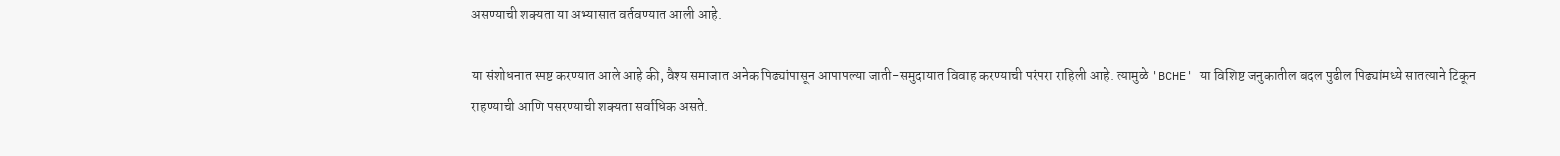असण्याची शक्यता या अभ्यासात वर्तवण्यात आली आहे.

या संशोधनात स्पष्ट करण्यात आले आहे की, वैश्य समाजात अनेक पिढ्यांपासून आपापल्या जाती-समुदायात विवाह करण्याची परंपरा राहिली आहे. त्यामुळे 'BCHE' या विशिष्ट जनुकातील बदल पुढील पिढ्यांमध्ये सातत्याने टिकून राहण्याची आणि पसरण्याची शक्यता सर्वाधिक असते.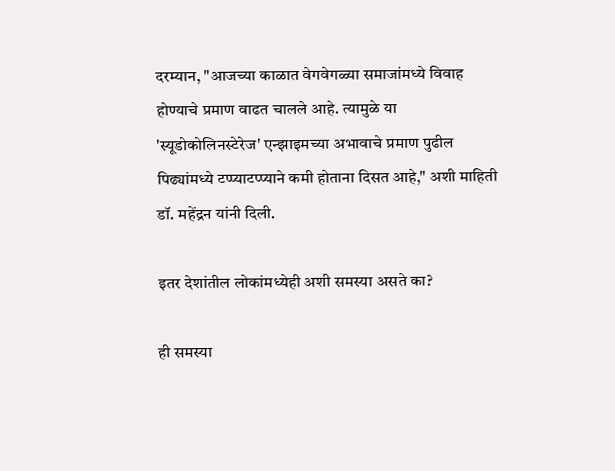दरम्यान, "आजच्या काळात वेगवेगळ्या समाजांमध्ये विवाह होण्याचे प्रमाण वाढत चालले आहे. त्यामुळे या 'स्यूडोकोलिनस्टेरेज' एन्झाइमच्या अभावाचे प्रमाण पुढील पिढ्यांमध्ये टप्प्याटप्प्याने कमी होताना दिसत आहे," अशी माहिती डॉ. महेंद्रन यांनी दिली.

इतर देशांतील लोकांमध्येही अशी समस्या असते का?

ही समस्या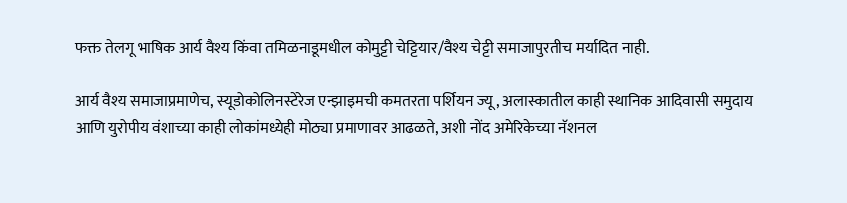फक्त तेलगू भाषिक आर्य वैश्य किंवा तमिळनाडूमधील कोमुट्टी चेट्टियार/वैश्य चेट्टी समाजापुरतीच मर्यादित नाही.

आर्य वैश्य समाजाप्रमाणेच, स्यूडोकोलिनस्टेरेज एन्झाइमची कमतरता पर्शियन ज्यू, अलास्कातील काही स्थानिक आदिवासी समुदाय आणि युरोपीय वंशाच्या काही लोकांमध्येही मोठ्या प्रमाणावर आढळते, अशी नोंद अमेरिकेच्या नॅशनल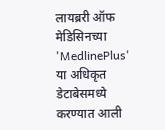लायब्ररी ऑफ मेडिसिनच्या 'MedlinePlus' या अधिकृत डेटाबेसमध्ये करण्यात आली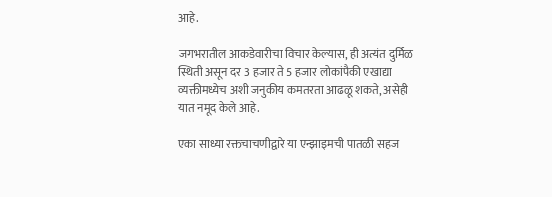आहे.

जगभरातील आकडेवारीचा विचार केल्यास, ही अत्यंत दुर्मिळ स्थिती असून दर 3 हजार ते 5 हजार लोकांपैकी एखाद्या व्यक्तीमध्येच अशी जनुकीय कमतरता आढळू शकते, असेही यात नमूद केले आहे.

एका साध्या रक्तचाचणीद्वारे या एन्झाइमची पातळी सहज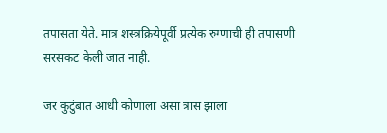तपासता येते. मात्र शस्त्रक्रियेपूर्वी प्रत्येक रुग्णाची ही तपासणी सरसकट केली जात नाही.

जर कुटुंबात आधी कोणाला असा त्रास झाला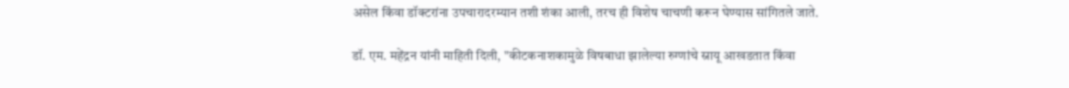असेल किंवा डॉक्टरांना उपचारादरम्यान तशी शंका आली, तरच ही विशेष चाचणी करून घेण्यास सांगितले जाते.

डॉ. एम. महेंद्रन यांनी माहिती दिली, "कीटकनाशकामुळे विषबाधा झालेल्या रुग्णांचे स्नायू आखडतात किंवा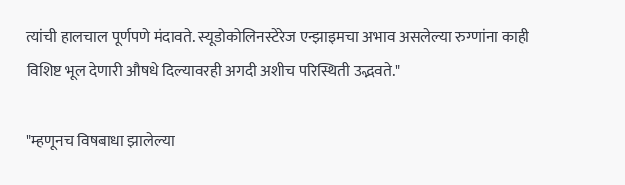त्यांची हालचाल पूर्णपणे मंदावते. स्यूडोकोलिनस्टेरेज एन्झाइमचा अभाव असलेल्या रुग्णांना काही विशिष्ट भूल देणारी औषधे दिल्यावरही अगदी अशीच परिस्थिती उद्भवते."

"म्हणूनच विषबाधा झालेल्या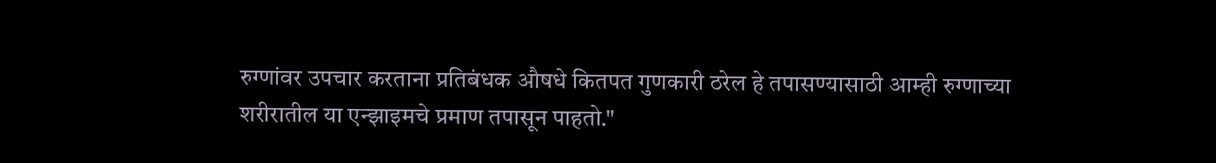रुग्णांवर उपचार करताना प्रतिबंधक औषधे कितपत गुणकारी ठरेल हे तपासण्यासाठी आम्ही रुग्णाच्या शरीरातील या एन्झाइमचे प्रमाण तपासून पाहतो."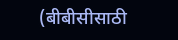(बीबीसीसाठी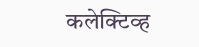कलेक्टिव्ह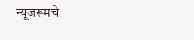न्यूजरूमचे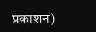प्रकाशन)